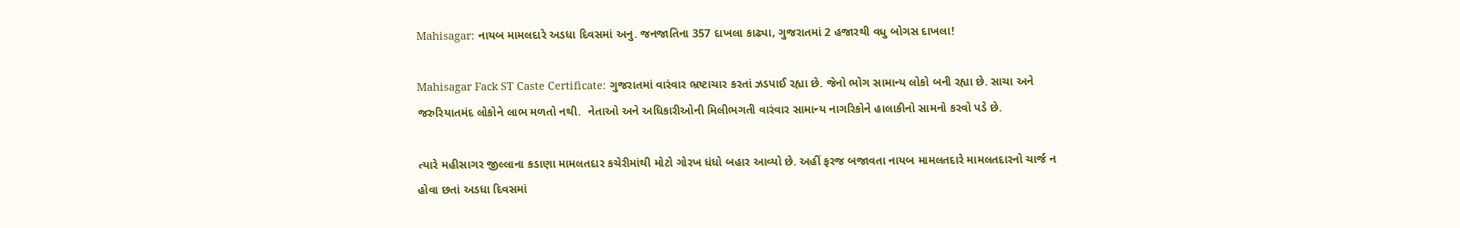Mahisagar: નાયબ મામલદારે અડધા દિવસમાં અનુ. જનજાતિના 357 દાખલા કાઢ્યા, ગુજરાતમાં 2 હજારથી વધુ બોગસ દાખલા!

Mahisagar Fack ST Caste Certificate: ગુજરાતમાં વારંવાર ભ્રષ્ટાચાર કરતાં ઝડપાઈ રહ્યા છે. જેનો ભોગ સામાન્ય લોકો બની રહ્યા છે. સાચા અને જરુરિયાતમંદ લોકોને લાભ મળતો નથી.  નેતાઓ અને અધિકારીઓની મિલીભગતી વારંવાર સામાન્ય નાગરિકોને હાલાકીનો સામનો કરવો પડે છે.

ત્યારે મહીસાગર જીલ્લાના કડાણા મામલતદાર કચેરીમાંથી મોટો ગોરખ ધંધો બહાર આવ્યો છે. અહીં ફરજ બજાવતા નાયબ મામલતદારે મામલતદારનો ચાર્જ ન હોવા છતાં અડધા દિવસમાં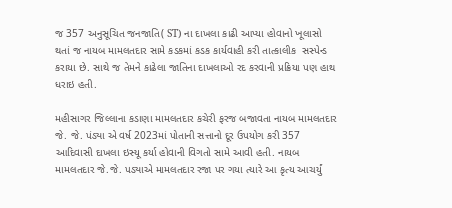જ 357 અનુસૂચિત જનજાતિ( ST) ના દાખલા કાઢી આપ્યા હોવાનો ખૂલાસો થતાં જ નાયબ મામલતદાર સામે કડકમાં કડક કાર્યવાહી કરી તાત્કાલીક  સસ્પેન્ડ કરાયા છે. સાથે જ તેમને કાઢેલા જાતિના દાખલાઓ રદ કરવાની પ્રક્રિયા પણ હાથ ધરાઇ હતી.

મહીસાગર જિલ્લાના કડાણા મામલતદાર કચેરી ફરજ બજાવતા નાયબ મામલતદાર જે. જે. પંડ્યા એ વર્ષ 2023માં પોતાની સત્તાનો દૂર ઉપયોગ કરી 357 આદિવાસી દાખલા ઇસ્યૂ કર્યા હોવાની વિગતો સામે આવી હતી. નાયબ મામલતદાર જે.જે. પડ્યાએ મામલતદાર રજા પર ગયા ત્યારે આ કૃત્ય આચર્યું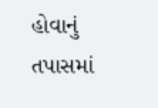હોવાનું તપાસમાં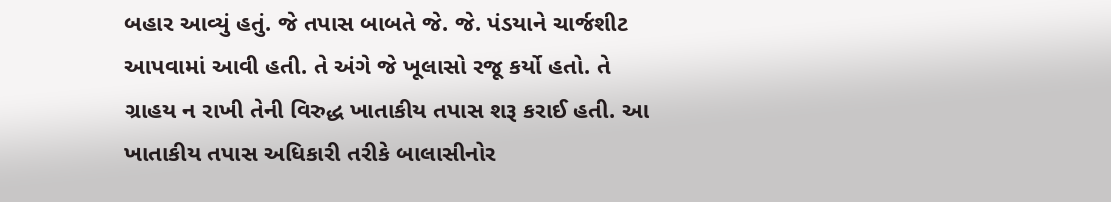બહાર આવ્યું હતું. જે તપાસ બાબતે જે. જે. પંડયાને ચાર્જશીટ આપવામાં આવી હતી. તે અંગે જે ખૂલાસો રજૂ કર્યો હતો. તે ગ્રાહય ન રાખી તેની વિરુદ્ધ ખાતાકીય તપાસ શરૂ કરાઈ હતી. આ ખાતાકીય તપાસ અધિકારી તરીકે બાલાસીનોર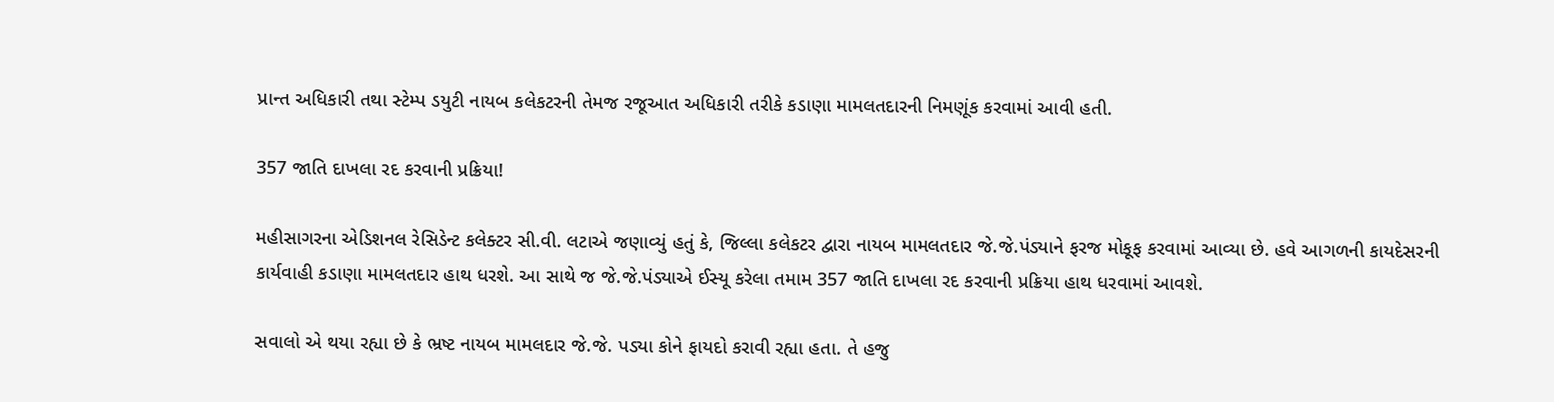પ્રાન્ત અધિકારી તથા સ્ટેમ્પ ડયુટી નાયબ કલેકટરની તેમજ રજૂઆત અધિકારી તરીકે કડાણા મામલતદારની નિમણૂંક કરવામાં આવી હતી.

357 જાતિ દાખલા રદ કરવાની પ્રક્રિયા!

મહીસાગરના એડિશનલ રેસિડેન્ટ કલેક્ટર સી.વી. લટાએ જણાવ્યું હતું કે, જિલ્લા કલેકટર દ્વારા નાયબ મામલતદાર જે.જે.પંડ્યાને ફરજ મોકૂફ કરવામાં આવ્યા છે. હવે આગળની કાયદેસરની કાર્યવાહી કડાણા મામલતદાર હાથ ધરશે. આ સાથે જ જે.જે.પંડ્યાએ ઈસ્યૂ કરેલા તમામ 357 જાતિ દાખલા રદ કરવાની પ્રક્રિયા હાથ ધરવામાં આવશે.

સવાલો એ થયા રહ્યા છે કે ભ્રષ્ટ નાયબ મામલદાર જે.જે. પડ્યા કોને ફાયદો કરાવી રહ્યા હતા. તે હજુ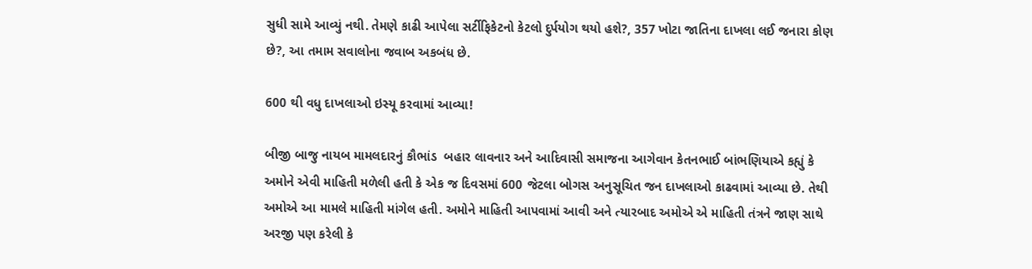સુધી સામે આવ્યું નથી. તેમણે કાઢી આપેલા સર્ટીફિકેટનો કેટલો દુર્પયોગ થયો હશે?, 357 ખોટા જાતિના દાખલા લઈ જનારા કોણ છે?, આ તમામ સવાલોના જવાબ અકબંધ છે.

600 થી વધુ દાખલાઓ ઇસ્યૂ કરવામાં આવ્યા!

બીજી બાજુ નાયબ મામલદારનું કૌભાંડ  બહાર લાવનાર અને આદિવાસી સમાજના આગેવાન કેતનભાઈ બાંભણિયાએ કહ્યું કે અમોને એવી માહિતી મળેલી હતી કે એક જ દિવસમાં 600 જેટલા બોગસ અનુસૂચિત જન દાખલાઓ કાઢવામાં આવ્યા છે. તેથી અમોએ આ મામલે માહિતી માંગેલ હતી. અમોને માહિતી આપવામાં આવી અને ત્યારબાદ અમોએ એ માહિતી તંત્રને જાણ સાથે અરજી પણ કરેલી કે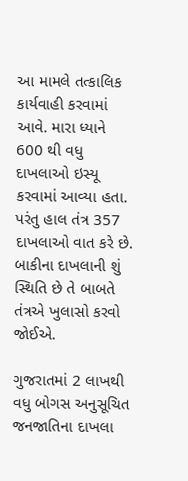આ મામલે તત્કાલિક કાર્યવાહી કરવામાં આવે. મારા ધ્યાને 600 થી વધુ દાખલાઓ ઇસ્યૂ કરવામાં આવ્યા હતા. પરંતુ હાલ તંત્ર 357 દાખલાઓ વાત કરે છે. બાકીના દાખલાની શું સ્થિતિ છે તે બાબતે તંત્રએ ખુલાસો કરવો જોઈએ.

ગુજરાતમાં 2 લાખથી વધુ બોગસ અનુસૂચિત જનજાતિના દાખલા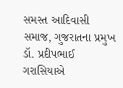સમસ્ત આદિવાસી સમાજ, ગુજરાતના પ્રમુખ ડૉ. પ્રદીપભાઈ ગરાસિયાએ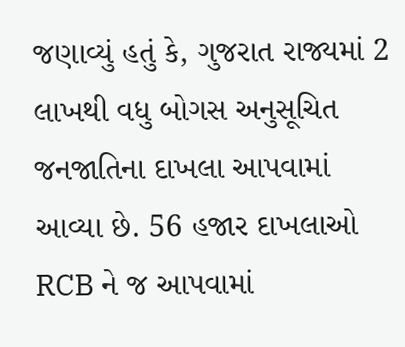જણાવ્યું હતું કે, ગુજરાત રાજ્યમાં 2 લાખથી વધુ બોગસ અનુસૂચિત જનજાતિના દાખલા આપવામાં આવ્યા છે. 56 હજાર દાખલાઓ RCB ને જ આપવામાં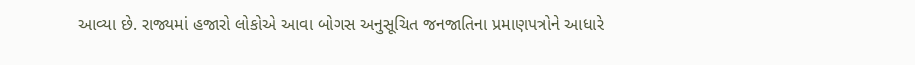આવ્યા છે. રાજ્યમાં હજારો લોકોએ આવા બોગસ અનુસૂચિત જનજાતિના પ્રમાણપત્રોને આધારે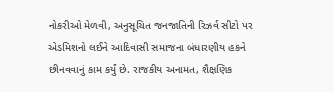નોકરીઓ મેળવી, અનુસૂચિત જનજાતિની રિઝર્વ સીટો પર એડમિશનો લઈને આદિવાસી સમાજના બંધારણીય હકને છીનવવાનું કામ કર્યું છે. રાજકીય અનામત, શૈક્ષણિક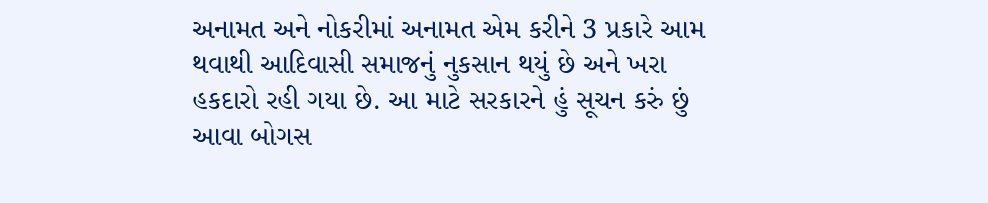અનામત અને નોકરીમાં અનામત એમ કરીને 3 પ્રકારે આમ થવાથી આદિવાસી સમાજનું નુકસાન થયું છે અને ખરા હકદારો રહી ગયા છે. આ માટે સરકારને હું સૂચન કરું છું આવા બોગસ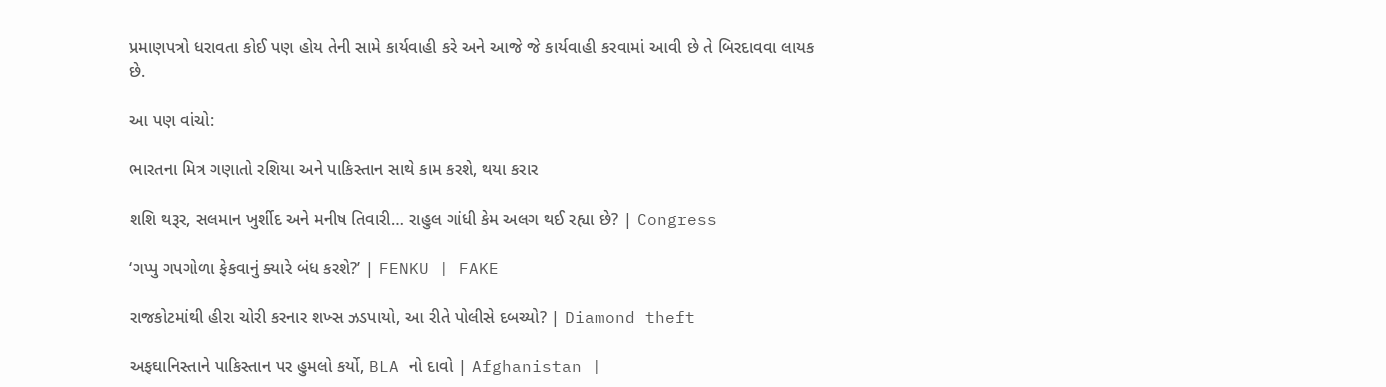પ્રમાણપત્રો ધરાવતા કોઈ પણ હોય તેની સામે કાર્યવાહી કરે અને આજે જે કાર્યવાહી કરવામાં આવી છે તે બિરદાવવા લાયક છે.

આ પણ વાંચો:

ભારતના મિત્ર ગણાતો રશિયા અને પાકિસ્તાન સાથે કામ કરશે, થયા કરાર

શશિ થરૂર, સલમાન ખુર્શીદ અને મનીષ તિવારી… રાહુલ ગાંધી કેમ અલગ થઈ રહ્યા છે? | Congress

‘ગપ્પુ ગપગોળા ફેકવાનું ક્યારે બંધ કરશે?’ | FENKU | FAKE

રાજકોટમાંથી હીરા ચોરી કરનાર શખ્સ ઝડપાયો, આ રીતે પોલીસે દબચ્યો? | Diamond theft

અફઘાનિસ્તાને પાકિસ્તાન પર હુમલો કર્યો, BLA નો દાવો | Afghanistan |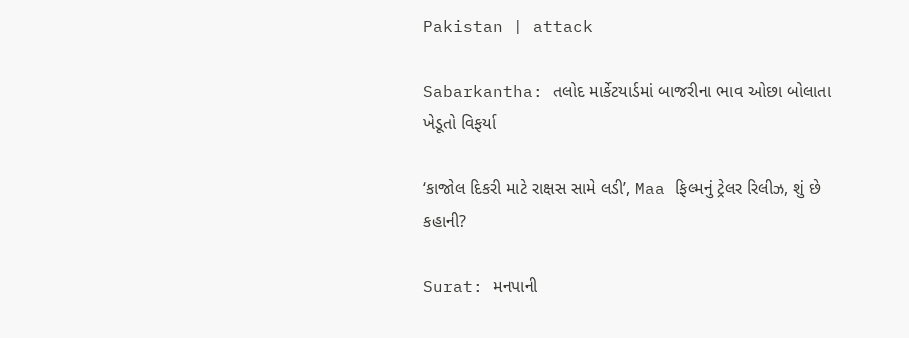Pakistan | attack

Sabarkantha: તલોદ માર્કેટયાર્ડમાં બાજરીના ભાવ ઓછા બોલાતા ખેડૂતો વિફર્યા

‘કાજોલ દિકરી માટે રાક્ષસ સામે લડી’, Maa ફિલ્મનું ટ્રેલર રિલીઝ, શું છે કહાની?

Surat: મનપાની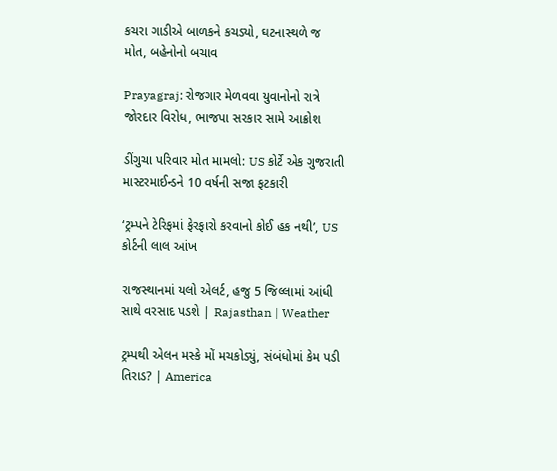કચરા ગાડીએ બાળકને કચડ્યો, ઘટનાસ્થળે જ મોત, બહેનોનો બચાવ

Prayagraj: રોજગાર મેળવવા યુવાનોનો રાત્રે જોરદાર વિરોધ, ભાજપા સરકાર સામે આક્રોશ

ડીંગુચા પરિવાર મોત મામલો: US કોર્ટે એક ગુજરાતી માસ્ટરમાઈન્ડને 10 વર્ષની સજા ફટકારી

‘ટ્રમ્પને ટેરિફમાં ફેરફારો કરવાનો કોઈ હક નથી’, US કોર્ટની લાલ આંખ

રાજસ્થાનમાં યલો એલર્ટ, હજુ 5 જિલ્લામાં આંધી સાથે વરસાદ પડશે | Rajasthan | Weather

ટ્રમ્પથી એલન મસ્કે મોં મચકોડ્યું, સંબંધોમાં કેમ પડી તિરાડ? | America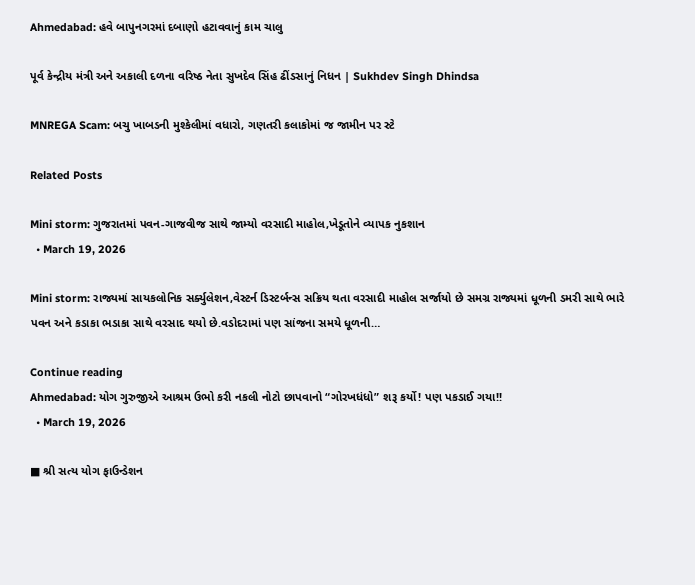Ahmedabad: હવે બાપુનગરમાં દબાણો હટાવવાનું કામ ચાલુ

પૂર્વ કેન્દ્રીય મંત્રી અને અકાલી દળના વરિષ્ઠ નેતા સુખદેવ સિંહ ઢીંડસાનું નિધન | Sukhdev Singh Dhindsa

MNREGA Scam: બચુ ખાબડની મુશ્કેલીમાં વધારો, ગણતરી કલાકોમાં જ જામીન પર સ્ટે

Related Posts

Mini storm: ગુજરાતમાં પવન-ગાજવીજ સાથે જામ્યો વરસાદી માહોલ,ખેડૂતોને વ્યાપક નુકશાન
  • March 19, 2026

Mini storm: રાજ્યમાં સાયકલોનિક સર્ક્યુલેશન,વેસ્ટર્ન ડિસ્ટર્બન્સ સક્રિય થતા વરસાદી માહોલ સર્જાયો છે સમગ્ર રાજ્યમાં ધૂળની ડમરી સાથે ભારે પવન અને કડાકા ભડાકા સાથે વરસાદ થયો છે.વડોદરામાં પણ સાંજના સમયે ધૂળની…

Continue reading
Ahmedabad: યોગ ગુરુજીએ આશ્રમ ઉભો કરી નકલી નોટો છાપવાનો “ગોરખધંધો” શરૂ કર્યો! પણ પકડાઈ ગયા!!
  • March 19, 2026

■ શ્રી સત્ય યોગ ફાઉન્ડેશન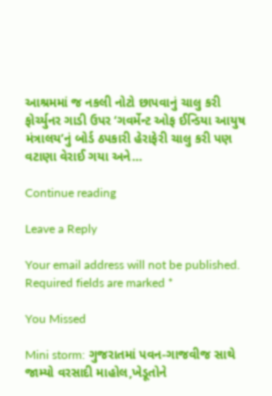આશ્રમમાં જ નકલી નોટો છાપવાનું ચાલુ કરી ફોર્ચ્યુનર ગાડી ઉપર ‘ગવર્મેન્ટ ઓફ ઈન્ડિયા આયુષ મંત્રાલય’નું બોર્ડ ઠપકારી હેરાફેરી ચાલુ કરી પણ વટાણા વેરાઈ ગયા અને…

Continue reading

Leave a Reply

Your email address will not be published. Required fields are marked *

You Missed

Mini storm: ગુજરાતમાં પવન-ગાજવીજ સાથે જામ્યો વરસાદી માહોલ,ખેડૂતોને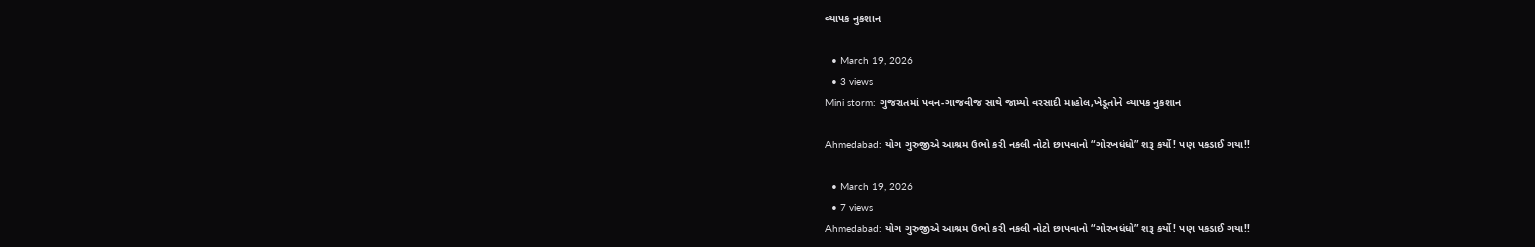વ્યાપક નુકશાન

  • March 19, 2026
  • 3 views
Mini storm: ગુજરાતમાં પવન-ગાજવીજ સાથે જામ્યો વરસાદી માહોલ,ખેડૂતોને વ્યાપક નુકશાન

Ahmedabad: યોગ ગુરુજીએ આશ્રમ ઉભો કરી નકલી નોટો છાપવાનો “ગોરખધંધો” શરૂ કર્યો! પણ પકડાઈ ગયા!!

  • March 19, 2026
  • 7 views
Ahmedabad: યોગ ગુરુજીએ આશ્રમ ઉભો કરી નકલી નોટો છાપવાનો “ગોરખધંધો” શરૂ કર્યો! પણ પકડાઈ ગયા!!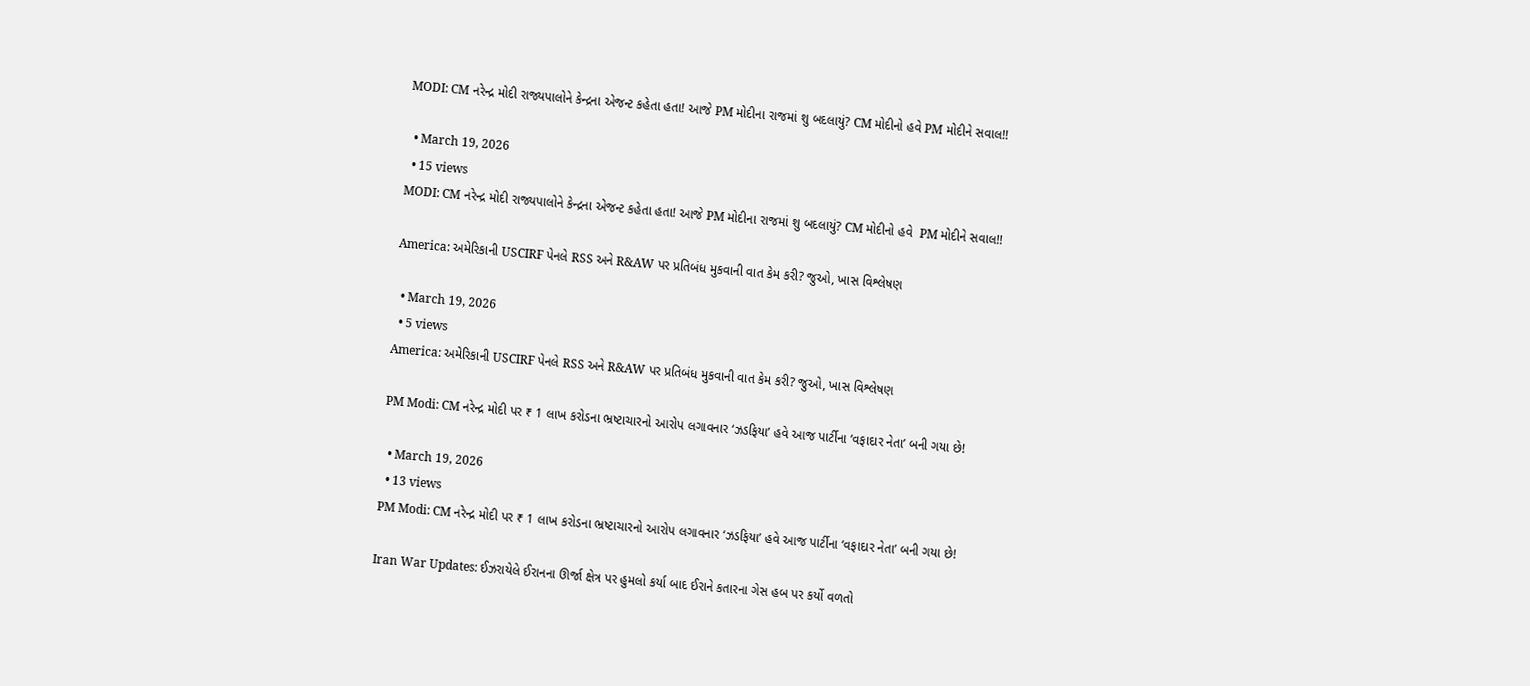MODI: CM નરેન્દ્ર મોદી રાજ્યપાલોને કેન્દ્રના એજન્ટ કહેતા હતા! આજે PM મોદીના રાજમાં શુ બદલાયું? CM મોદીનો હવે PM મોદીને સવાલ!!

  • March 19, 2026
  • 15 views
MODI: CM નરેન્દ્ર મોદી રાજ્યપાલોને કેન્દ્રના એજન્ટ કહેતા હતા! આજે PM મોદીના રાજમાં શુ બદલાયું? CM મોદીનો હવે  PM મોદીને સવાલ!!

America: અમેરિકાની USCIRF પેનલે RSS અને R&AW પર પ્રતિબંધ મુકવાની વાત કેમ કરી? જુઓ, ખાસ વિશ્લેષણ

  • March 19, 2026
  • 5 views
America: અમેરિકાની USCIRF પેનલે RSS અને R&AW પર પ્રતિબંધ મુકવાની વાત કેમ કરી? જુઓ, ખાસ વિશ્લેષણ

PM Modi: CM નરેન્દ્ર મોદી પર ₹ 1 લાખ કરોડના ભ્રષ્ટાચારનો આરોપ લગાવનાર ‘ઝડફિયા’ હવે આજ પાર્ટીના ‘વફાદાર નેતા’ બની ગયા છે!

  • March 19, 2026
  • 13 views
PM Modi: CM નરેન્દ્ર મોદી પર ₹ 1 લાખ કરોડના ભ્રષ્ટાચારનો આરોપ લગાવનાર ‘ઝડફિયા’ હવે આજ પાર્ટીના ‘વફાદાર નેતા’ બની ગયા છે!

Iran War Updates: ઈઝરાયેલે ઈરાનના ઊર્જા ક્ષેત્ર પર હુમલો કર્યા બાદ ઈરાને કતારના ગેસ હબ પર કર્યો વળતો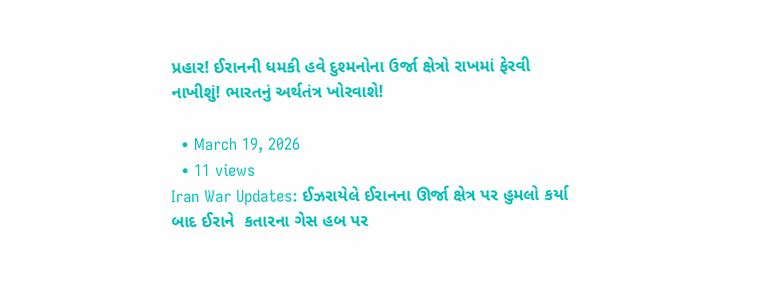પ્રહાર! ઈરાનની ધમકી હવે દુશ્મનોના ઉર્જા ક્ષેત્રો રાખમાં ફેરવી નાખીશું! ભારતનું અર્થતંત્ર ખોરવાશે!

  • March 19, 2026
  • 11 views
Iran War Updates: ઈઝરાયેલે ઈરાનના ઊર્જા ક્ષેત્ર પર હુમલો કર્યા બાદ ઈરાને  કતારના ગેસ હબ પર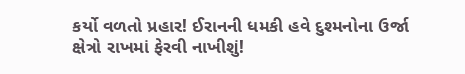કર્યો વળતો પ્રહાર! ઈરાનની ધમકી હવે દુશ્મનોના ઉર્જા ક્ષેત્રો રાખમાં ફેરવી નાખીશું!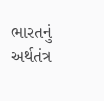ભારતનું અર્થતંત્ર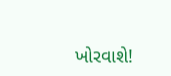ખોરવાશે!